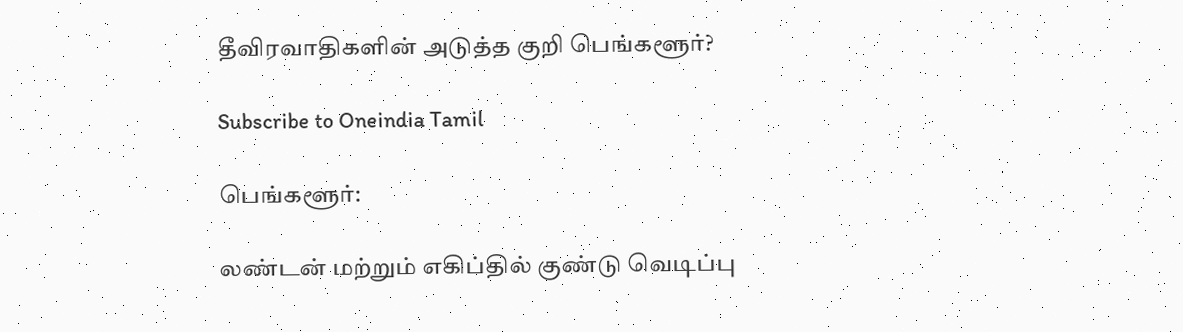தீவிரவாதிகளின் அடுத்த குறி பெங்களூர்?

Subscribe to Oneindia Tamil

பெங்களூர்:

லண்டன் மற்றும் எகிப்தில் குண்டு வெடிப்பு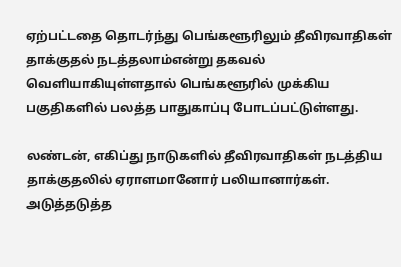ஏற்பட்டதை தொடர்ந்து பெங்களூரிலும் தீவிரவாதிகள் தாக்குதல் நடத்தலாம்என்று தகவல் வெளியாகியுள்ளதால் பெங்களூரில் முக்கிய பகுதிகளில் பலத்த பாதுகாப்பு போடப்பட்டுள்ளது.

லண்டன், எகிப்து நாடுகளில் தீவிரவாதிகள் நடத்திய தாக்குதலில் ஏராளமானோர் பலியானார்கள். அடுத்தடுத்த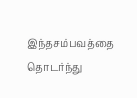இந்தசம்பவத்தை தொடர்ந்து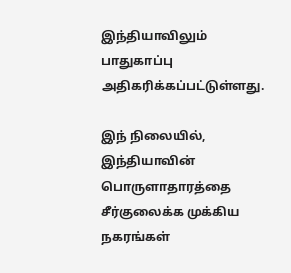இந்தியாவிலும் பாதுகாப்பு அதிகரிக்கப்பட்டுள்ளது.

இந் நிலையில், இந்தியாவின் பொருளாதாரத்தை சீர்குலைக்க முக்கிய நகரங்கள்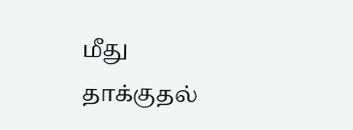மீது தாக்குதல்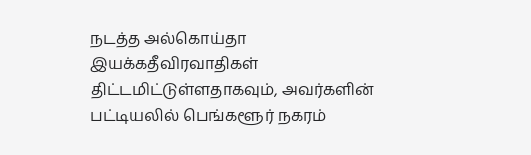நடத்த அல்கொய்தா இயக்கதீவிரவாதிகள் திட்டமிட்டுள்ளதாகவும், அவர்களின் பட்டியலில் பெங்களூர் நகரம்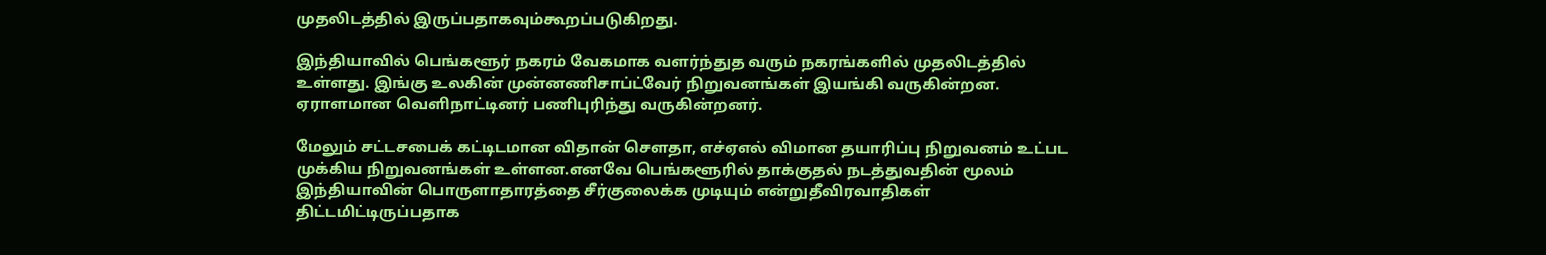முதலிடத்தில் இருப்பதாகவும்கூறப்படுகிறது.

இந்தியாவில் பெங்களூர் நகரம் வேகமாக வளர்ந்துத வரும் நகரங்களில் முதலிடத்தில் உள்ளது. இங்கு உலகின் முன்னணிசாப்ட்வேர் நிறுவனங்கள் இயங்கி வருகின்றன. ஏராளமான வெளிநாட்டினர் பணிபுரிந்து வருகின்றனர்.

மேலும் சட்டசபைக் கட்டிடமான விதான் செளதா, எச்ஏஎல் விமான தயாரிப்பு நிறுவனம் உட்பட முக்கிய நிறுவனங்கள் உள்ளன.எனவே பெங்களூரில் தாக்குதல் நடத்துவதின் மூலம் இந்தியாவின் பொருளாதாரத்தை சீர்குலைக்க முடியும் என்றுதீவிரவாதிகள் திட்டமிட்டிருப்பதாக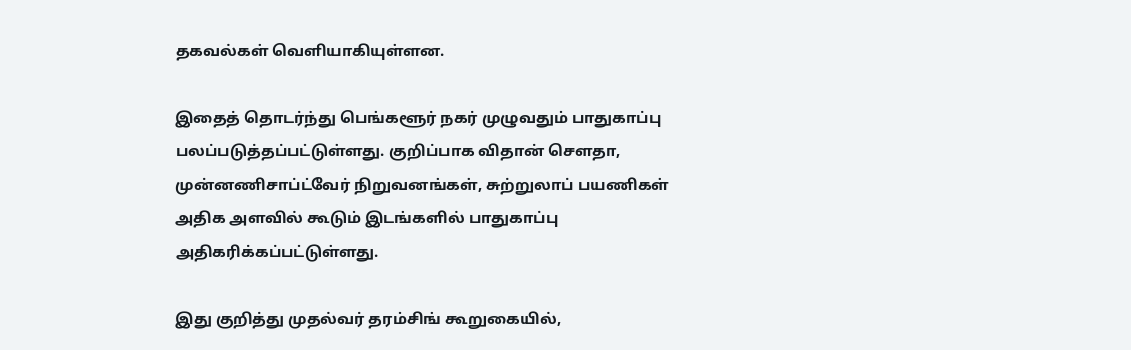தகவல்கள் வெளியாகியுள்ளன.

இதைத் தொடர்ந்து பெங்களூர் நகர் முழுவதும் பாதுகாப்பு பலப்படுத்தப்பட்டுள்ளது. குறிப்பாக விதான் செளதா, முன்னணிசாப்ட்வேர் நிறுவனங்கள், சுற்றுலாப் பயணிகள் அதிக அளவில் கூடும் இடங்களில் பாதுகாப்பு அதிகரிக்கப்பட்டுள்ளது.

இது குறித்து முதல்வர் தரம்சிங் கூறுகையில்,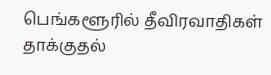பெங்களூரில் தீவிரவாதிகள் தாக்குதல்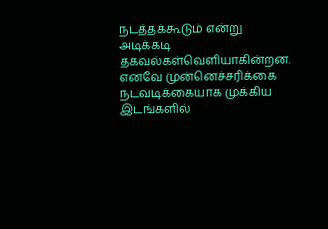நடத்தக்கூடும் என்று அடிக்கடி தகவல்கள்வெளியாகின்றன. எனவே முன்னெச்சரிக்கை நடவடிக்கையாக முக்கிய இடங்களில்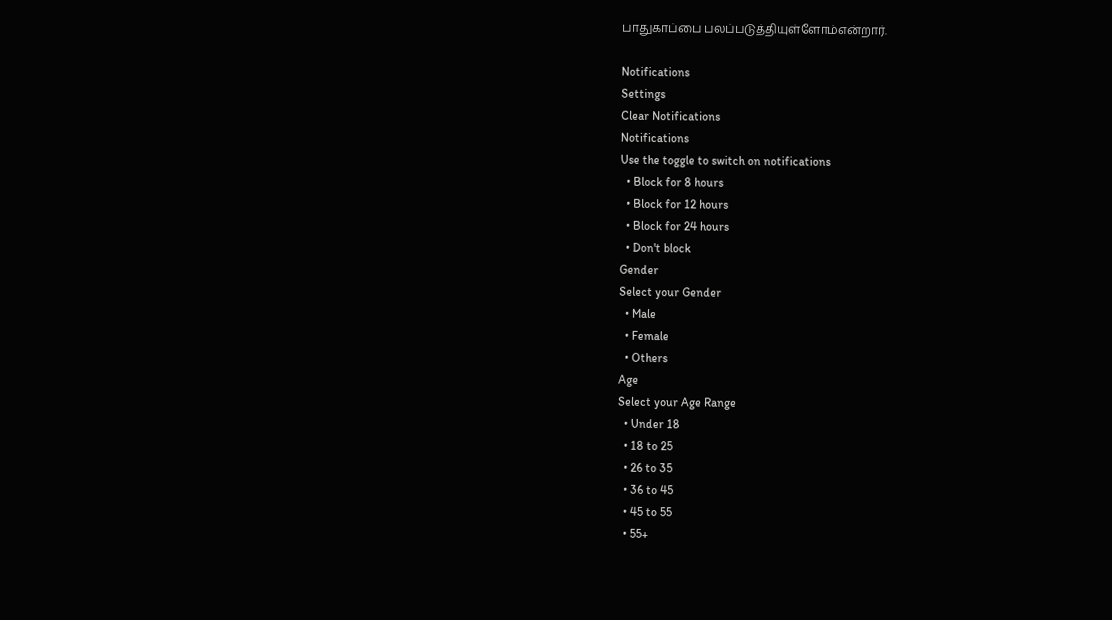பாதுகாப்பை பலப்படுத்தியுள்ளோம்என்றார்.

Notifications
Settings
Clear Notifications
Notifications
Use the toggle to switch on notifications
  • Block for 8 hours
  • Block for 12 hours
  • Block for 24 hours
  • Don't block
Gender
Select your Gender
  • Male
  • Female
  • Others
Age
Select your Age Range
  • Under 18
  • 18 to 25
  • 26 to 35
  • 36 to 45
  • 45 to 55
  • 55+